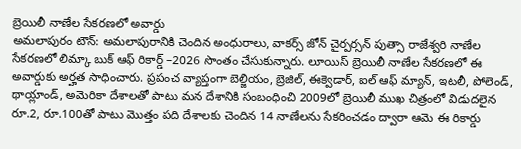బ్రెయిలీ నాణేల సేకరణలో అవార్డు
అమలాపురం టౌన్: అమలాపురానికి చెందిన అంధురాలు, వాకర్స్ జోన్ చైర్పర్సన్ పుత్సా రాజేశ్వరి నాణేల సేకరణలో లిమ్కా బుక్ ఆఫ్ రికార్డ్ –2026 సొంతం చేసుకున్నారు. లూయిస్ బ్రెయిలీ నాణేల సేకరణలో ఈ అవార్డుకు అర్హత సాధించారు. ప్రపంచ వ్యాప్తంగా బెల్జియం, బ్రెజిల్, ఈక్వెడార్, ఐల్ ఆఫ్ మ్యాన్, ఇటలీ, పోలెండ్, థాయ్లాండ్, అమెరికా దేశాలతో పాటు మన దేశానికి సంబంధించి 2009లో బ్రెయిలీ ముఖ చిత్రంలో విడుదలైన రూ.2, రూ.100తో పాటు మొత్తం పది దేశాలకు చెందిన 14 నాణేలను సేకరించడం ద్వారా ఆమె ఈ రికార్డు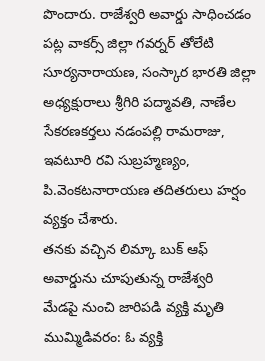పొందారు. రాజేశ్వరి అవార్డు సాధించడం పట్ల వాకర్స్ జిల్లా గవర్నర్ తోలేటి సూర్యనారాయణ, సంస్కార భారతి జిల్లా అధ్యక్షురాలు శ్రీగిరి పద్మావతి, నాణేల సేకరణకర్తలు నడంపల్లి రామరాజు, ఇవటూరి రవి సుబ్రహ్మణ్యం, పి.వెంకటనారాయణ తదితరులు హర్షం వ్యక్తం చేశారు.
తనకు వచ్చిన లిమ్కా బుక్ ఆఫ్ అవార్డును చూపుతున్న రాజేశ్వరి
మేడపై నుంచి జారిపడి వ్యక్తి మృతి
ముమ్మిడివరం: ఓ వ్యక్తి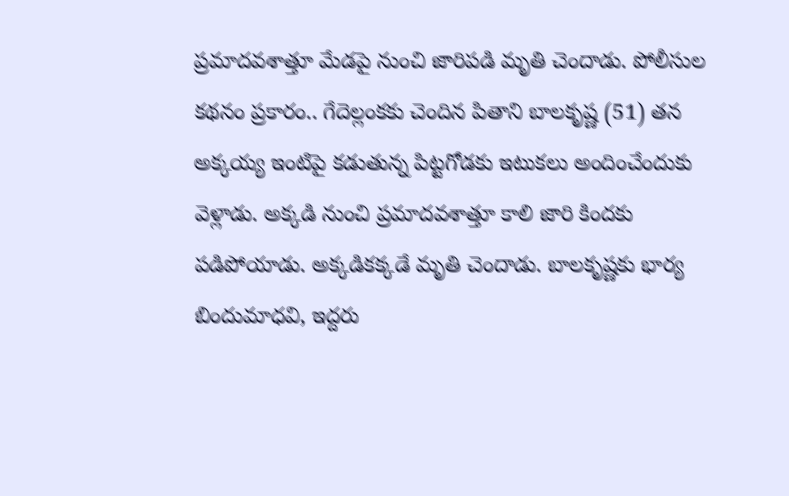ప్రమాదవశాత్తూ మేడపై నుంచి జారిపడి మృతి చెందాడు. పోలీసుల కథనం ప్రకారం.. గేదెల్లంకకు చెందిన పితాని బాలకృష్ణ (51) తన అక్కయ్య ఇంటిపై కడుతున్న పిట్టగోడకు ఇటుకలు అందించేందుకు వెళ్లాడు. అక్కడి నుంచి ప్రమాదవశాత్తూ కాలి జారి కిందకు పడిపోయాడు. అక్కడికక్కడే మృతి చెందాడు. బాలకృష్ణకు భార్య బిందుమాధవి, ఇద్దరు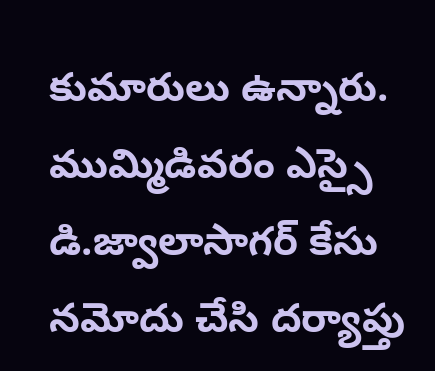కుమారులు ఉన్నారు. ముమ్మిడివరం ఎస్సై డి.జ్వాలాసాగర్ కేసు నమోదు చేసి దర్యాప్తు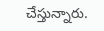చేస్తున్నారు.